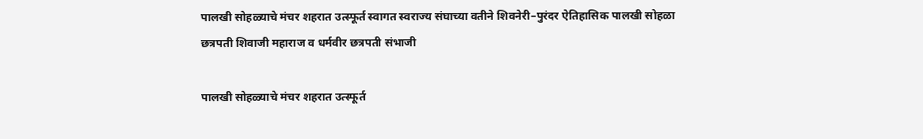पालखी सोहळ्याचे मंचर शहरात उत्स्फूर्त स्वागत स्वराज्य संघाच्या वतीने शिवनेरी–पुरंदर ऐतिहासिक पालखी सोहळा
छत्रपती शिवाजी महाराज व धर्मवीर छत्रपती संभाजी

पालखी सोहळ्याचे मंचर शहरात उत्स्फूर्त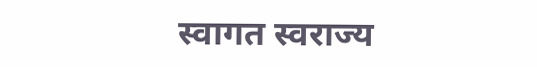स्वागत स्वराज्य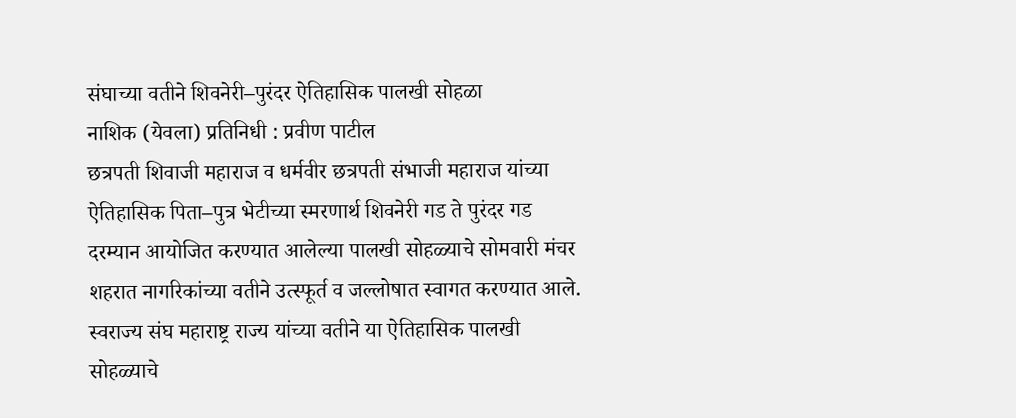संघाच्या वतीने शिवनेरी–पुरंदर ऐतिहासिक पालखी सोहळा
नाशिक (येवला) प्रतिनिधी : प्रवीण पाटील
छत्रपती शिवाजी महाराज व धर्मवीर छत्रपती संभाजी महाराज यांच्या ऐतिहासिक पिता–पुत्र भेटीच्या स्मरणार्थ शिवनेरी गड ते पुरंदर गड दरम्यान आयोजित करण्यात आलेल्या पालखी सोहळ्याचे सोमवारी मंचर शहरात नागरिकांच्या वतीने उत्स्फूर्त व जल्लोषात स्वागत करण्यात आले. स्वराज्य संघ महाराष्ट्र राज्य यांच्या वतीने या ऐतिहासिक पालखी सोहळ्याचे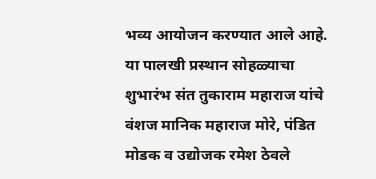भव्य आयोजन करण्यात आले आहे.
या पालखी प्रस्थान सोहळ्याचा शुभारंभ संत तुकाराम महाराज यांचे वंशज मानिक महाराज मोरे, पंडित मोडक व उद्योजक रमेश ठेवले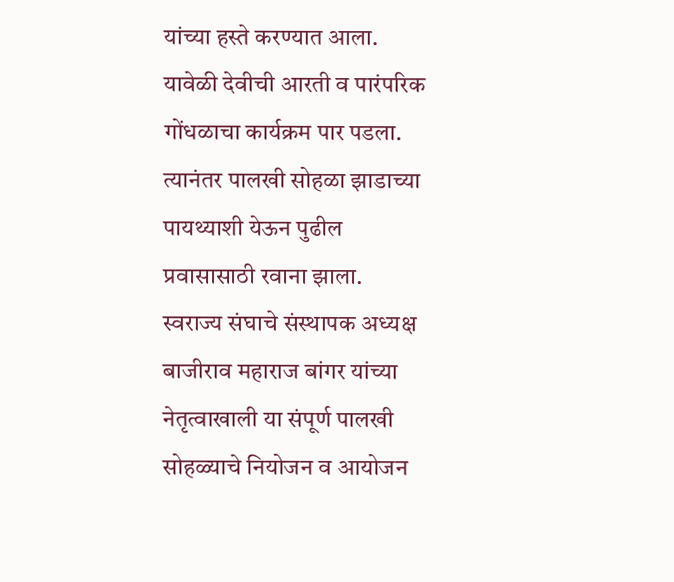यांच्या हस्ते करण्यात आला. यावेळी देवीची आरती व पारंपरिक गोंधळाचा कार्यक्रम पार पडला. त्यानंतर पालखी सोहळा झाडाच्या पायथ्याशी येऊन पुढील प्रवासासाठी रवाना झाला.
स्वराज्य संघाचे संस्थापक अध्यक्ष बाजीराव महाराज बांगर यांच्या नेतृत्वाखाली या संपूर्ण पालखी सोहळ्याचे नियोजन व आयोजन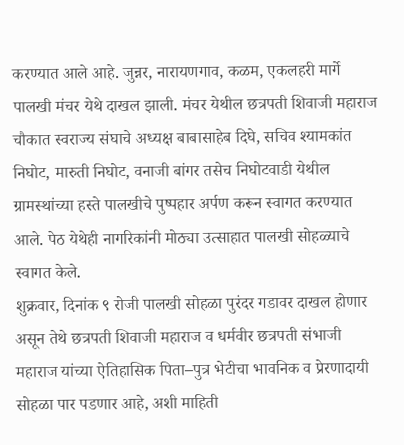करण्यात आले आहे. जुन्नर, नारायणगाव, कळम, एकलहरी मार्गे पालखी मंचर येथे दाखल झाली. मंचर येथील छत्रपती शिवाजी महाराज चौकात स्वराज्य संघाचे अध्यक्ष बाबासाहेब दिघे, सचिव श्यामकांत निघोट, मारुती निघोट, वनाजी बांगर तसेच निघोटवाडी येथील ग्रामस्थांच्या हस्ते पालखीचे पुष्पहार अर्पण करून स्वागत करण्यात आले. पेठ येथेही नागरिकांनी मोठ्या उत्साहात पालखी सोहळ्याचे स्वागत केले.
शुक्रवार, दिनांक ९ रोजी पालखी सोहळा पुरंदर गडावर दाखल होणार असून तेथे छत्रपती शिवाजी महाराज व धर्मवीर छत्रपती संभाजी महाराज यांच्या ऐतिहासिक पिता–पुत्र भेटीचा भावनिक व प्रेरणादायी सोहळा पार पडणार आहे, अशी माहिती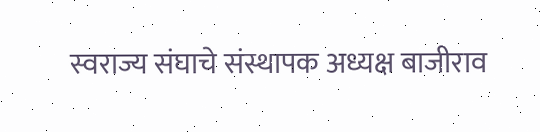स्वराज्य संघाचे संस्थापक अध्यक्ष बाजीराव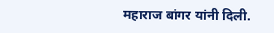महाराज बांगर यांनी दिली.